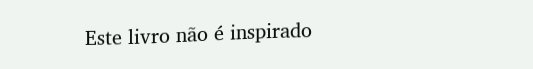Este livro não é inspirado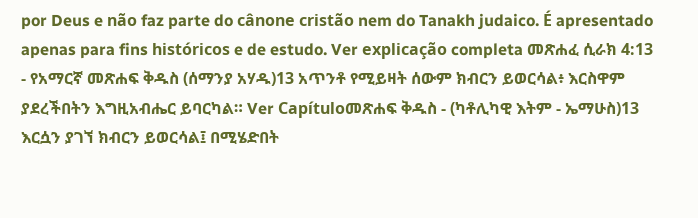por Deus e não faz parte do cânone cristão nem do Tanakh judaico. É apresentado apenas para fins históricos e de estudo. Ver explicação completa መጽሐፈ ሲራክ 4:13 - የአማርኛ መጽሐፍ ቅዱስ (ሰማንያ አሃዱ)13 አጥንቶ የሚይዛት ሰውም ክብርን ይወርሳል፥ እርስዋም ያደረችበትን እግዚአብሔር ይባርካል። Ver Capítuloመጽሐፍ ቅዱስ - (ካቶሊካዊ እትም - ኤማሁስ)13 እርሷን ያገኘ ክብርን ይወርሳል፤ በሚሄድበት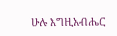ሁሉ እግዚአብሔር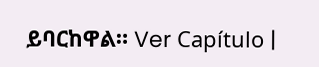ይባርከዋል። Ver Capítulo |